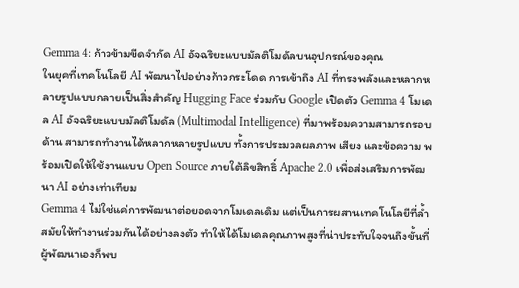Gemma 4: ก้าวข้ามขีดจำกัด AI อัจฉริยะแบบมัลติโมดัลบนอุปกรณ์ของคุณ
ในยุคที่เทคโนโลยี AI พัฒนาไปอย่างก้าวกระโดด การเข้าถึง AI ที่ทรงพลังและหลากหลายรูปแบบกลายเป็นสิ่งสำคัญ Hugging Face ร่วมกับ Google เปิดตัว Gemma 4 โมเดล AI อัจฉริยะแบบมัลติโมดัล (Multimodal Intelligence) ที่มาพร้อมความสามารถรอบด้าน สามารถทำงานได้หลากหลายรูปแบบ ทั้งการประมวลผลภาพ เสียง และข้อความ พร้อมเปิดให้ใช้งานแบบ Open Source ภายใต้ลิขสิทธิ์ Apache 2.0 เพื่อส่งเสริมการพัฒนา AI อย่างเท่าเทียม
Gemma 4 ไม่ใช่แค่การพัฒนาต่อยอดจากโมเดลเดิม แต่เป็นการผสานเทคโนโลยีที่ล้ำสมัยให้ทำงานร่วมกันได้อย่างลงตัว ทำให้ได้โมเดลคุณภาพสูงที่น่าประทับใจจนถึงขั้นที่ผู้พัฒนาเองก็พบ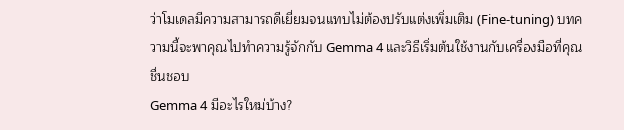ว่าโมเดลมีความสามารถดีเยี่ยมจนแทบไม่ต้องปรับแต่งเพิ่มเติม (Fine-tuning) บทความนี้จะพาคุณไปทำความรู้จักกับ Gemma 4 และวิธีเริ่มต้นใช้งานกับเครื่องมือที่คุณชื่นชอบ
Gemma 4 มีอะไรใหม่บ้าง?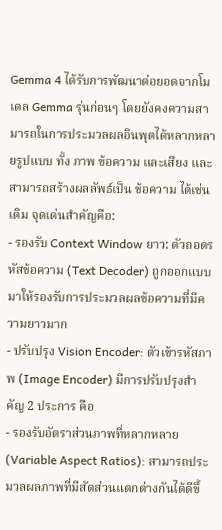Gemma 4 ได้รับการพัฒนาต่อยอดจากโมเดล Gemma รุ่นก่อนๆ โดยยังคงความสามารถในการประมวลผลอินพุตได้หลากหลายรูปแบบ ทั้ง ภาพ ข้อความ และเสียง และสามารถสร้างผลลัพธ์เป็น ข้อความ ได้เช่นเดิม จุดเด่นสำคัญคือ:
- รองรับ Context Window ยาว: ตัวถอดรหัสข้อความ (Text Decoder) ถูกออกแบบมาให้รองรับการประมวลผลข้อความที่มีความยาวมาก
- ปรับปรุง Vision Encoder: ตัวเข้ารหัสภาพ (Image Encoder) มีการปรับปรุงสำคัญ 2 ประการ คือ
- รองรับอัตราส่วนภาพที่หลากหลาย (Variable Aspect Ratios): สามารถประมวลผลภาพที่มีสัดส่วนแตกต่างกันได้ดีขึ้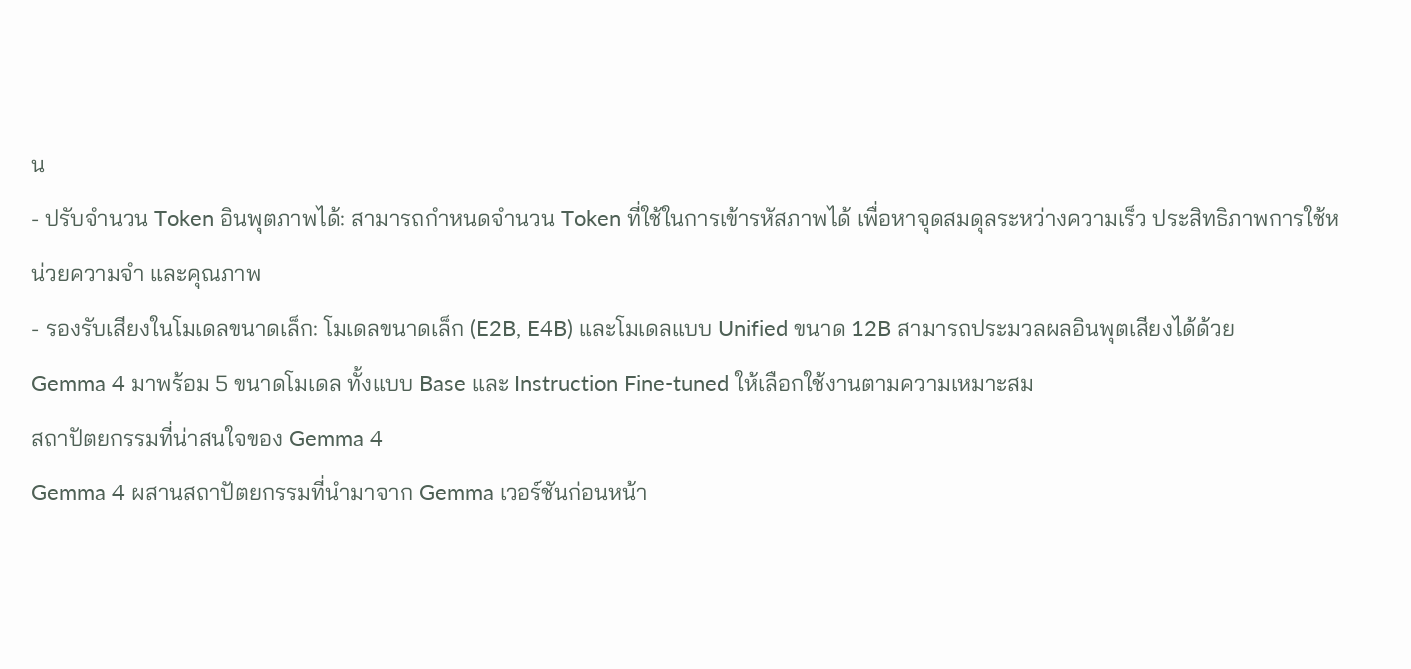น
- ปรับจำนวน Token อินพุตภาพได้: สามารถกำหนดจำนวน Token ที่ใช้ในการเข้ารหัสภาพได้ เพื่อหาจุดสมดุลระหว่างความเร็ว ประสิทธิภาพการใช้หน่วยความจำ และคุณภาพ
- รองรับเสียงในโมเดลขนาดเล็ก: โมเดลขนาดเล็ก (E2B, E4B) และโมเดลแบบ Unified ขนาด 12B สามารถประมวลผลอินพุตเสียงได้ด้วย
Gemma 4 มาพร้อม 5 ขนาดโมเดล ทั้งแบบ Base และ Instruction Fine-tuned ให้เลือกใช้งานตามความเหมาะสม
สถาปัตยกรรมที่น่าสนใจของ Gemma 4
Gemma 4 ผสานสถาปัตยกรรมที่นำมาจาก Gemma เวอร์ชันก่อนหน้า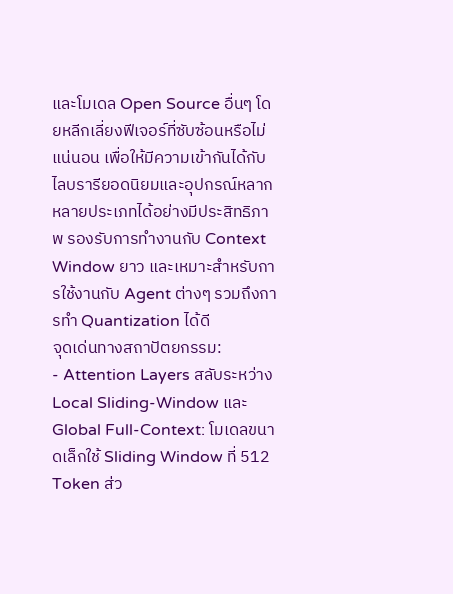และโมเดล Open Source อื่นๆ โดยหลีกเลี่ยงฟีเจอร์ที่ซับซ้อนหรือไม่แน่นอน เพื่อให้มีความเข้ากันได้กับไลบรารียอดนิยมและอุปกรณ์หลากหลายประเภทได้อย่างมีประสิทธิภาพ รองรับการทำงานกับ Context Window ยาว และเหมาะสำหรับการใช้งานกับ Agent ต่างๆ รวมถึงการทำ Quantization ได้ดี
จุดเด่นทางสถาปัตยกรรม:
- Attention Layers สลับระหว่าง Local Sliding-Window และ Global Full-Context: โมเดลขนาดเล็กใช้ Sliding Window ที่ 512 Token ส่ว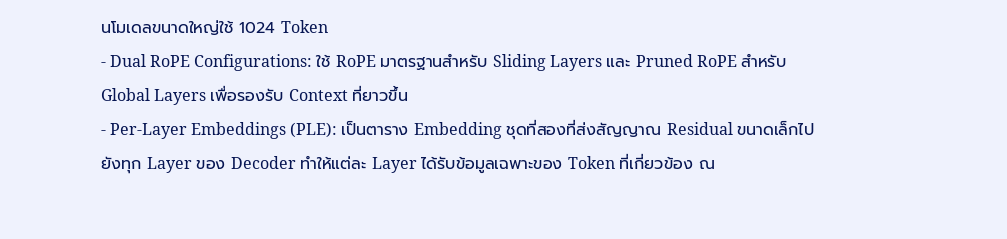นโมเดลขนาดใหญ่ใช้ 1024 Token
- Dual RoPE Configurations: ใช้ RoPE มาตรฐานสำหรับ Sliding Layers และ Pruned RoPE สำหรับ Global Layers เพื่อรองรับ Context ที่ยาวขึ้น
- Per-Layer Embeddings (PLE): เป็นตาราง Embedding ชุดที่สองที่ส่งสัญญาณ Residual ขนาดเล็กไปยังทุก Layer ของ Decoder ทำให้แต่ละ Layer ได้รับข้อมูลเฉพาะของ Token ที่เกี่ยวข้อง ณ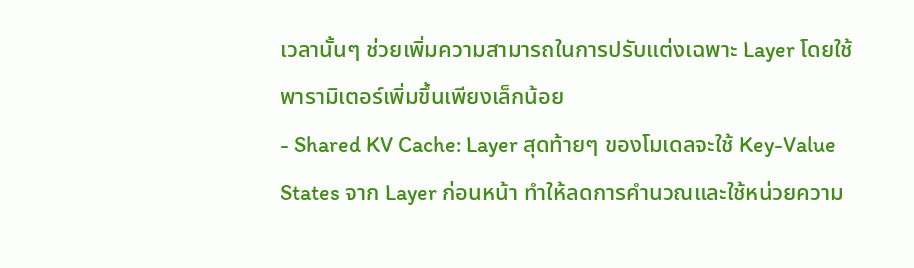เวลานั้นๆ ช่วยเพิ่มความสามารถในการปรับแต่งเฉพาะ Layer โดยใช้พารามิเตอร์เพิ่มขึ้นเพียงเล็กน้อย
- Shared KV Cache: Layer สุดท้ายๆ ของโมเดลจะใช้ Key-Value States จาก Layer ก่อนหน้า ทำให้ลดการคำนวณและใช้หน่วยความ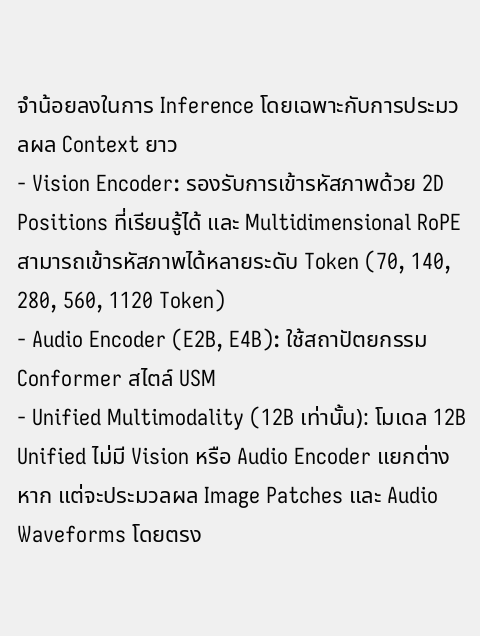จำน้อยลงในการ Inference โดยเฉพาะกับการประมวลผล Context ยาว
- Vision Encoder: รองรับการเข้ารหัสภาพด้วย 2D Positions ที่เรียนรู้ได้ และ Multidimensional RoPE สามารถเข้ารหัสภาพได้หลายระดับ Token (70, 140, 280, 560, 1120 Token)
- Audio Encoder (E2B, E4B): ใช้สถาปัตยกรรม Conformer สไตล์ USM
- Unified Multimodality (12B เท่านั้น): โมเดล 12B Unified ไม่มี Vision หรือ Audio Encoder แยกต่างหาก แต่จะประมวลผล Image Patches และ Audio Waveforms โดยตรง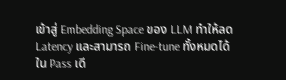เข้าสู่ Embedding Space ของ LLM ทำให้ลด Latency และสามารถ Fine-tune ทั้งหมดได้ใน Pass เดี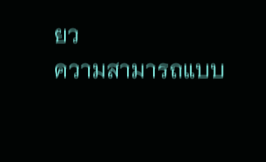ยว
ความสามารถแบบ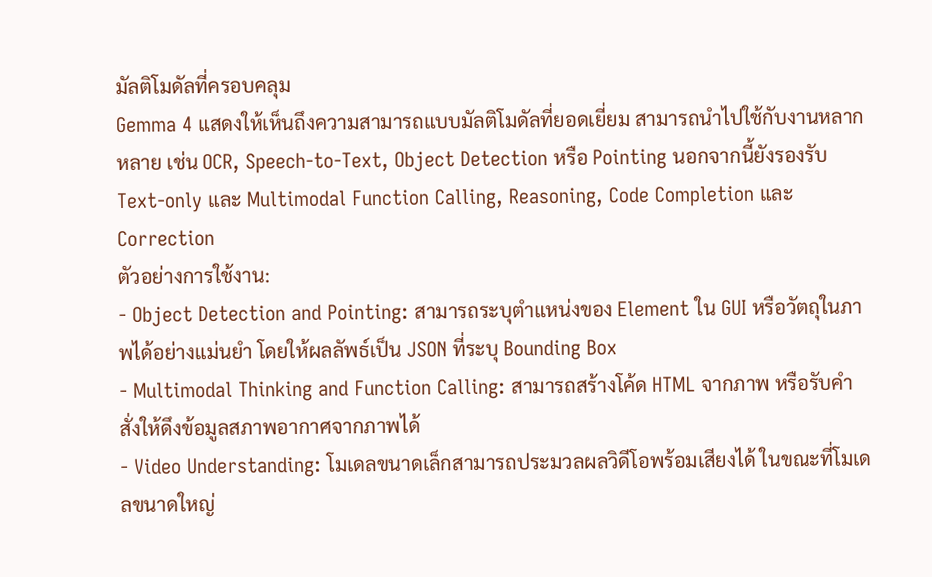มัลติโมดัลที่ครอบคลุม
Gemma 4 แสดงให้เห็นถึงความสามารถแบบมัลติโมดัลที่ยอดเยี่ยม สามารถนำไปใช้กับงานหลากหลาย เช่น OCR, Speech-to-Text, Object Detection หรือ Pointing นอกจากนี้ยังรองรับ Text-only และ Multimodal Function Calling, Reasoning, Code Completion และ Correction
ตัวอย่างการใช้งาน:
- Object Detection and Pointing: สามารถระบุตำแหน่งของ Element ใน GUI หรือวัตถุในภาพได้อย่างแม่นยำ โดยให้ผลลัพธ์เป็น JSON ที่ระบุ Bounding Box
- Multimodal Thinking and Function Calling: สามารถสร้างโค้ด HTML จากภาพ หรือรับคำสั่งให้ดึงข้อมูลสภาพอากาศจากภาพได้
- Video Understanding: โมเดลขนาดเล็กสามารถประมวลผลวิดีโอพร้อมเสียงได้ ในขณะที่โมเดลขนาดใหญ่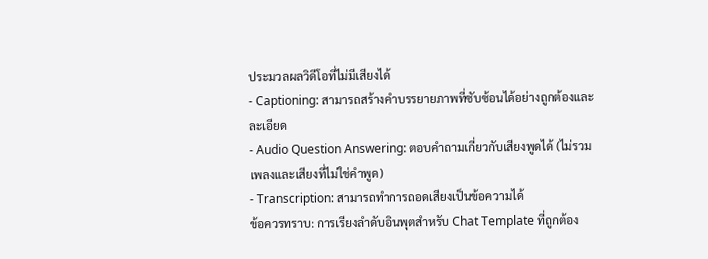ประมวลผลวิดีโอที่ไม่มีเสียงได้
- Captioning: สามารถสร้างคำบรรยายภาพที่ซับซ้อนได้อย่างถูกต้องและละเอียด
- Audio Question Answering: ตอบคำถามเกี่ยวกับเสียงพูดได้ (ไม่รวมเพลงและเสียงที่ไม่ใช่คำพูด)
- Transcription: สามารถทำการถอดเสียงเป็นข้อความได้
ข้อควรทราบ: การเรียงลำดับอินพุตสำหรับ Chat Template ที่ถูกต้อง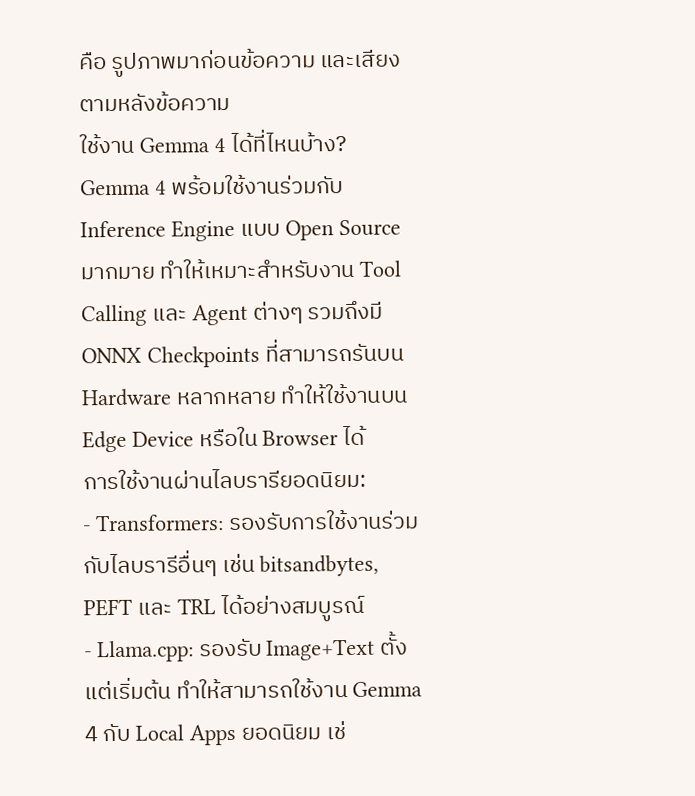คือ รูปภาพมาก่อนข้อความ และเสียงตามหลังข้อความ
ใช้งาน Gemma 4 ได้ที่ไหนบ้าง?
Gemma 4 พร้อมใช้งานร่วมกับ Inference Engine แบบ Open Source มากมาย ทำให้เหมาะสำหรับงาน Tool Calling และ Agent ต่างๆ รวมถึงมี ONNX Checkpoints ที่สามารถรันบน Hardware หลากหลาย ทำให้ใช้งานบน Edge Device หรือใน Browser ได้
การใช้งานผ่านไลบรารียอดนิยม:
- Transformers: รองรับการใช้งานร่วมกับไลบรารีอื่นๆ เช่น bitsandbytes, PEFT และ TRL ได้อย่างสมบูรณ์
- Llama.cpp: รองรับ Image+Text ตั้งแต่เริ่มต้น ทำให้สามารถใช้งาน Gemma 4 กับ Local Apps ยอดนิยม เช่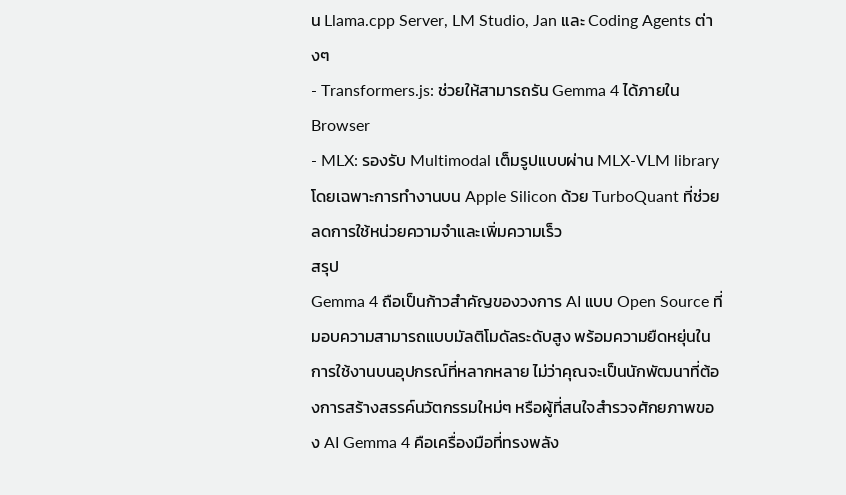น Llama.cpp Server, LM Studio, Jan และ Coding Agents ต่างๆ
- Transformers.js: ช่วยให้สามารถรัน Gemma 4 ได้ภายใน Browser
- MLX: รองรับ Multimodal เต็มรูปแบบผ่าน MLX-VLM library โดยเฉพาะการทำงานบน Apple Silicon ด้วย TurboQuant ที่ช่วยลดการใช้หน่วยความจำและเพิ่มความเร็ว
สรุป
Gemma 4 ถือเป็นก้าวสำคัญของวงการ AI แบบ Open Source ที่มอบความสามารถแบบมัลติโมดัลระดับสูง พร้อมความยืดหยุ่นในการใช้งานบนอุปกรณ์ที่หลากหลาย ไม่ว่าคุณจะเป็นนักพัฒนาที่ต้องการสร้างสรรค์นวัตกรรมใหม่ๆ หรือผู้ที่สนใจสำรวจศักยภาพของ AI Gemma 4 คือเครื่องมือที่ทรงพลัง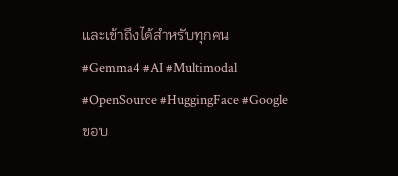และเข้าถึงได้สำหรับทุกคน
#Gemma4 #AI #Multimodal #OpenSource #HuggingFace #Google
ขอบ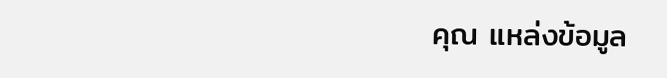คุณ แหล่งข้อมูล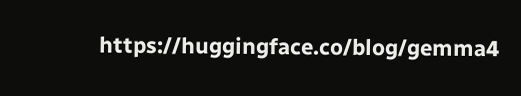https://huggingface.co/blog/gemma4